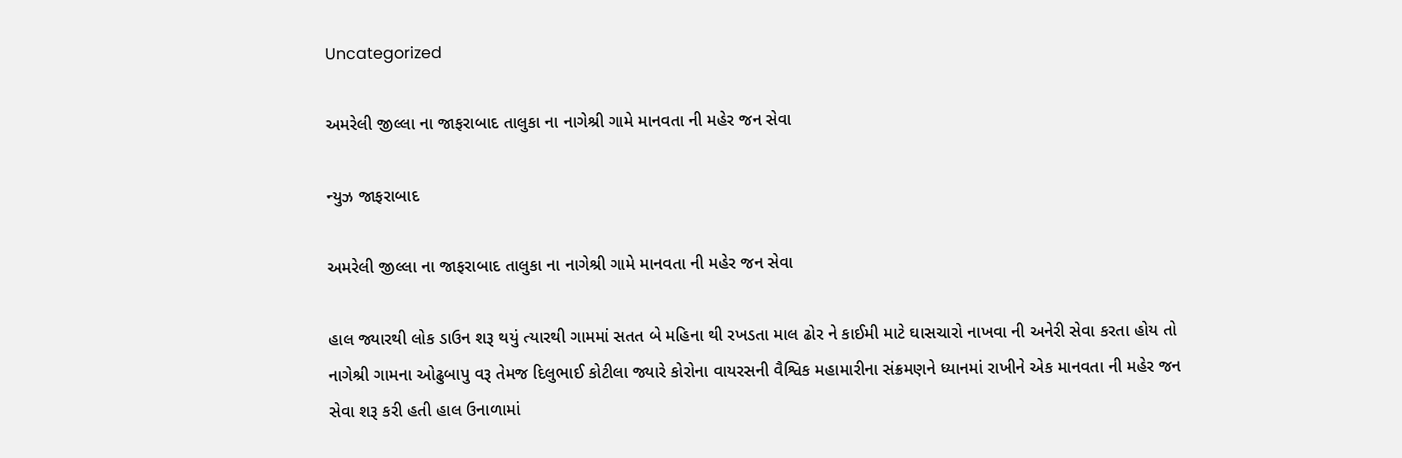Uncategorized

અમરેલી જીલ્લા ના જાફરાબાદ તાલુકા ના નાગેશ્રી ગામે માનવતા ની મહેર જન સેવા

ન્યુઝ જાફરાબાદ

અમરેલી જીલ્લા ના જાફરાબાદ તાલુકા ના નાગેશ્રી ગામે માનવતા ની મહેર જન સેવા

હાલ જ્યારથી લોક ડાઉન શરૂ થયું ત્યારથી ગામમાં સતત બે મહિના થી રખડતા માલ ઢોર ને કાઈમી માટે ઘાસચારો નાખવા ની અનેરી સેવા કરતા હોય તો નાગેશ્રી ગામના ઓઢુબાપુ વરૂ તેમજ દિલુભાઈ કોટીલા જ્યારે કોરોના વાયરસની વૈશ્વિક મહામારીના સંક્રમણને ધ્યાનમાં રાખીને એક માનવતા ની મહેર જન સેવા શરૂ કરી હતી હાલ ઉનાળામાં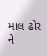માલ ઢોર ને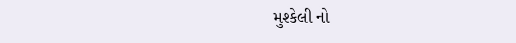મુશ્કેલી નો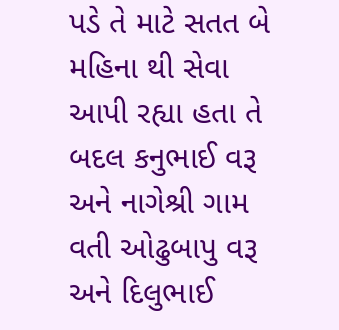પડે તે માટે સતત બે મહિના થી સેવા આપી રહ્યા હતા તે બદલ કનુભાઈ વરૂ અને નાગેશ્રી ગામ વતી ઓઢુબાપુ વરૂ અને દિલુભાઈ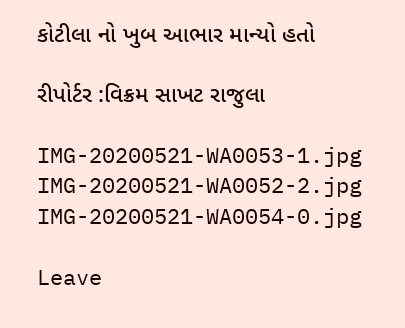કોટીલા નો ખુબ આભાર માન્યો હતો

રીપોર્ટર :વિક્રમ સાખટ રાજુલા

IMG-20200521-WA0053-1.jpg IMG-20200521-WA0052-2.jpg IMG-20200521-WA0054-0.jpg

Leave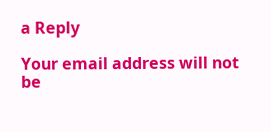a Reply

Your email address will not be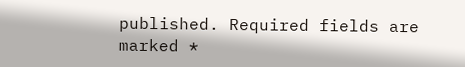published. Required fields are marked *